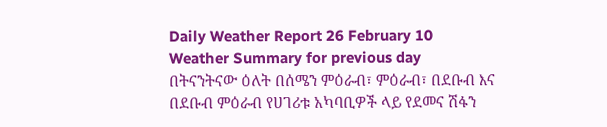Daily Weather Report 26 February 10
Weather Summary for previous day
በትናንትናው ዕለት በሰሜን ምዕራብ፣ ምዕራብ፣ በደቡብ እና በደቡብ ምዕራብ የሀገሪቱ አካባቢዎች ላይ የደመና ሽፋን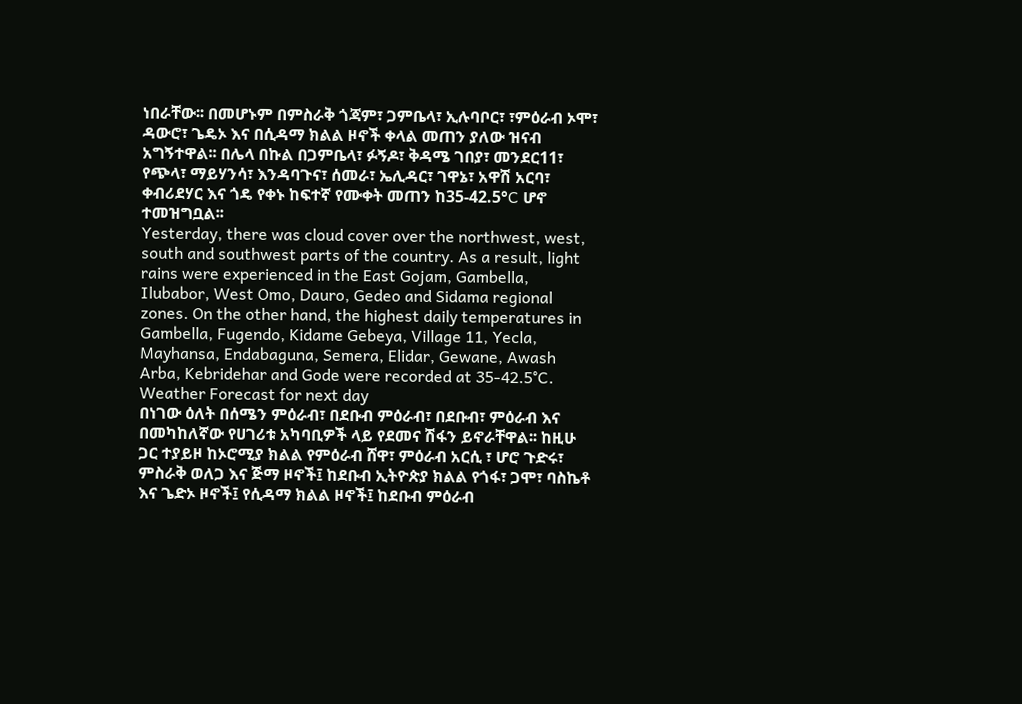ነበራቸው፡፡ በመሆኑም በምስራቅ ጎጃም፣ ጋምቤላ፣ ኢሉባቦር፣ ፣ምዕራብ ኦሞ፣ ዳውሮ፣ ጌዴኦ እና በሲዳማ ክልል ዞኖች ቀላል መጠን ያለው ዝናብ አግኝተዋል፡፡ በሌላ በኩል በጋምቤላ፣ ፉኝዶ፣ ቅዳሜ ገበያ፣ መንደር11፣ የጭላ፣ ማይሃንሳ፣ እንዳባጉና፣ ሰመራ፣ ኤሊዳር፣ ገዋኔ፣ አዋሽ አርባ፣ ቀብሪደሃር እና ጎዴ የቀኑ ከፍተኛ የሙቀት መጠን ከ35-42.5°C ሆኖ ተመዝግቧል፡፡
Yesterday, there was cloud cover over the northwest, west, south and southwest parts of the country. As a result, light rains were experienced in the East Gojam, Gambella, Ilubabor, West Omo, Dauro, Gedeo and Sidama regional zones. On the other hand, the highest daily temperatures in Gambella, Fugendo, Kidame Gebeya, Village 11, Yecla, Mayhansa, Endabaguna, Semera, Elidar, Gewane, Awash Arba, Kebridehar and Gode were recorded at 35-42.5°C.
Weather Forecast for next day
በነገው ዕለት በሰሜን ምዕራብ፣ በደቡብ ምዕራብ፣ በደቡብ፣ ምዕራብ እና በመካከለኛው የሀገሪቱ አካባቢዎች ላይ የደመና ሽፋን ይኖራቸዋል፡፡ ከዚሁ ጋር ተያይዞ ከኦሮሚያ ክልል የምዕራብ ሸዋ፣ ምዕራብ አርሲ ፣ ሆሮ ጉድሩ፣ ምስራቅ ወለጋ እና ጅማ ዞኖች፤ ከደቡብ ኢትዮጵያ ክልል የጎፋ፣ ጋሞ፣ ባስኬቶ እና ጌድኦ ዞኖች፤ የሲዳማ ክልል ዞኖች፤ ከደቡብ ምዕራብ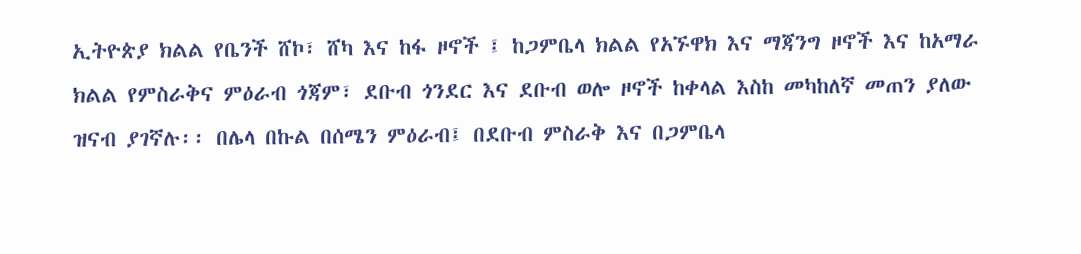ኢትዮጵያ ክልል የቤንች ሸኮ፣ ሸካ እና ከፋ ዞኖች ፤ ከጋምቤላ ክልል የአኙዋክ እና ማጃንግ ዞኖች እና ከአማራ ክልል የምስራቅና ምዕራብ ጎጃም፣ ደቡብ ጎንደር እና ደቡብ ወሎ ዞኖች ከቀላል እስከ መካከለኛ መጠን ያለው ዝናብ ያገኛሉ፡፡ በሌላ በኩል በሰሜን ምዕራብ፤ በደቡብ ምስራቅ እና በጋምቤላ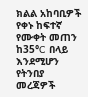ክልል አከባቢዎች የቀኑ ከፍተኛ የሙቀት መጠን ከ35°C በላይ እንደሚሆን የትንበያ መረጃዎች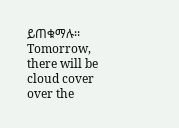ይጠቁማሉ፡፡
Tomorrow, there will be cloud cover over the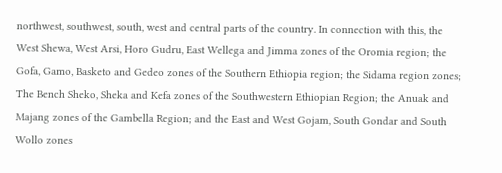northwest, southwest, south, west and central parts of the country. In connection with this, the West Shewa, West Arsi, Horo Gudru, East Wellega and Jimma zones of the Oromia region; the Gofa, Gamo, Basketo and Gedeo zones of the Southern Ethiopia region; the Sidama region zones; The Bench Sheko, Sheka and Kefa zones of the Southwestern Ethiopian Region; the Anuak and Majang zones of the Gambella Region; and the East and West Gojam, South Gondar and South Wollo zones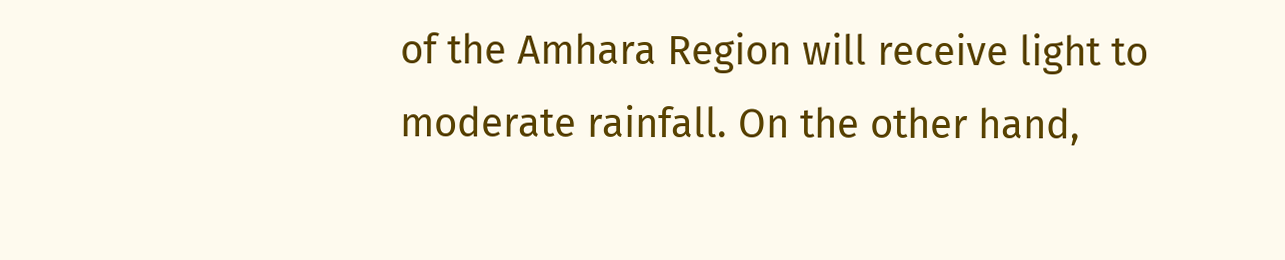of the Amhara Region will receive light to moderate rainfall. On the other hand,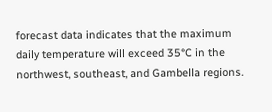forecast data indicates that the maximum daily temperature will exceed 35°C in the northwest, southeast, and Gambella regions.